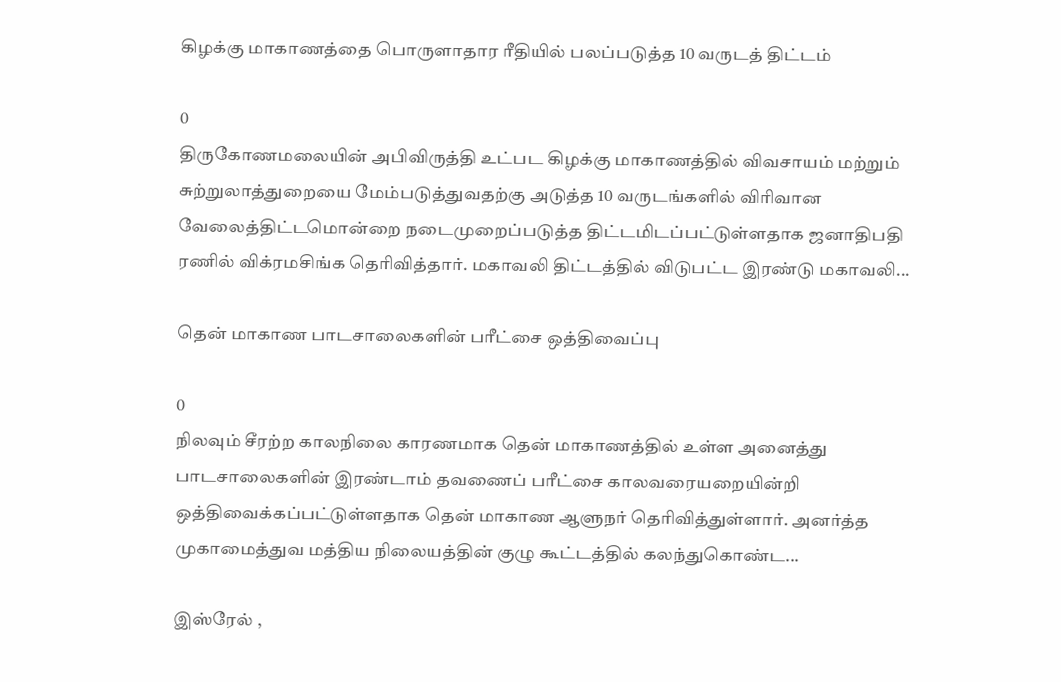கிழக்கு மாகாணத்தை பொருளாதார ரீதியில் பலப்படுத்த 10 வருடத் திட்டம்

0
திருகோணமலையின் அபிவிருத்தி உட்பட கிழக்கு மாகாணத்தில் விவசாயம் மற்றும் சுற்றுலாத்துறையை மேம்படுத்துவதற்கு அடுத்த 10 வருடங்களில் விரிவான வேலைத்திட்டமொன்றை நடைமுறைப்படுத்த திட்டமிடப்பட்டுள்ளதாக ஜனாதிபதி ரணில் விக்ரமசிங்க தெரிவித்தார். மகாவலி திட்டத்தில் விடுபட்ட இரண்டு மகாவலி...

தென் மாகாண பாடசாலைகளின் பரீட்சை ஒத்திவைப்பு

0
நிலவும் சீரற்ற காலநிலை காரணமாக தென் மாகாணத்தில் உள்ள அனைத்து பாடசாலைகளின் இரண்டாம் தவணைப் பரீட்சை காலவரையறையின்றி ஒத்திவைக்கப்பட்டுள்ளதாக தென் மாகாண ஆளுநர் தெரிவித்துள்ளார். அனர்த்த முகாமைத்துவ மத்திய நிலையத்தின் குழு கூட்டத்தில் கலந்துகொண்ட...

இஸ்ரேல் ,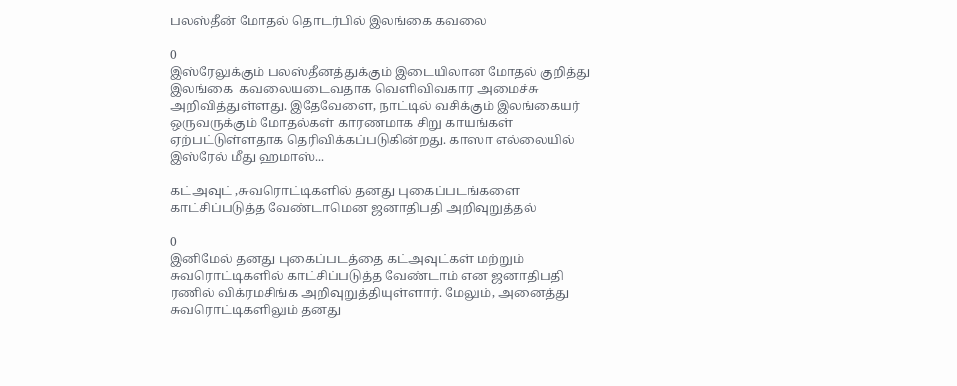பலஸ்தீன் மோதல் தொடர்பில் இலங்கை கவலை

0
இஸ்ரேலுக்கும் பலஸ்தீனத்துக்கும் இடையிலான மோதல் குறித்து இலங்கை  கவலையடைவதாக வெளிவிவகார அமைச்சு அறிவித்துள்ளது. இதேவேளை, நாட்டில் வசிக்கும் இலங்கையர் ஒருவருக்கும் மோதல்கள் காரணமாக சிறு காயங்கள் ஏற்பட்டுள்ளதாக தெரிவிக்கப்படுகின்றது. காஸா எல்லையில் இஸ்ரேல் மீது ஹமாஸ்...

கட்அவுட் ,சுவரொட்டிகளில் தனது புகைப்படங்களை காட்சிப்படுத்த வேண்டாமென ஜனாதிபதி அறிவுறுத்தல்

0
இனிமேல் தனது புகைப்படத்தை கட்அவுட்கள் மற்றும் சுவரொட்டிகளில் காட்சிப்படுத்த வேண்டாம் என ஜனாதிபதி ரணில் விக்ரமசிங்க அறிவுறுத்தியுள்ளார். மேலும், அனைத்து சுவரொட்டிகளிலும் தனது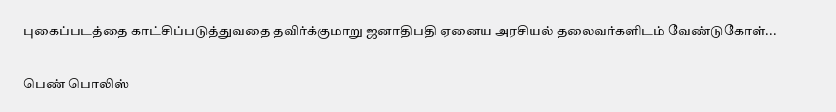புகைப்படத்தை காட்சிப்படுத்துவதை தவிர்க்குமாறு ஜனாதிபதி ஏனைய அரசியல் தலைவர்களிடம் வேண்டுகோள்...

பெண் பொலிஸ்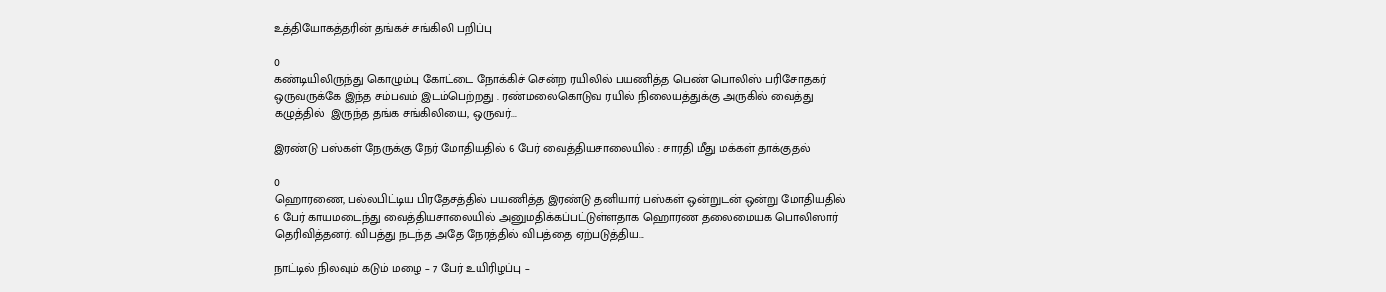உத்தியோகத்தரின் தங்கச் சங்கிலி பறிப்பு

0
கண்டியிலிருந்து கொழும்பு கோட்டை நோக்கிச் சென்ற ரயிலில் பயணித்த பெண் பொலிஸ் பரிசோதகர் ஒருவருக்கே இந்த சம்பவம் இடம்பெற்றது . ரண்மலைகொடுவ ரயில் நிலையத்துக்கு அருகில் வைத்து  கழுத்தில்  இருந்த தங்க சங்கிலியை, ஒருவர்...

இரண்டு பஸ்கள் நேருக்கு நேர் மோதியதில் 6 பேர் வைத்தியசாலையில் : சாரதி மீது மக்கள் தாக்குதல்

0
ஹொரணை, பல்லபிட்டிய பிரதேசத்தில் பயணித்த இரண்டு தனியார் பஸ்கள் ஒன்றுடன் ஒன்று மோதியதில் 6 பேர் காயமடைந்து வைத்தியசாலையில் அனுமதிக்கப்பட்டுள்ளதாக ஹொரண தலைமையக பொலிஸார் தெரிவித்தனர். விபத்து நடந்த அதே நேரத்தில் விபத்தை ஏற்படுத்திய...

நாட்டில் நிலவும் கடும் மழை – 7 பேர் உயிரிழப்பு –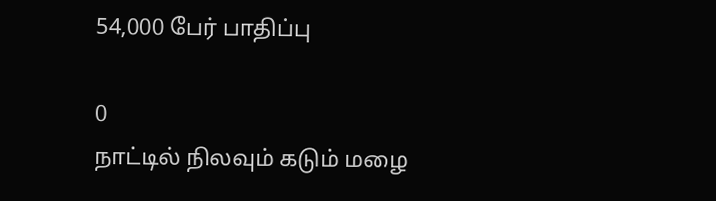54,000 பேர் பாதிப்பு

0
நாட்டில் நிலவும் கடும் மழை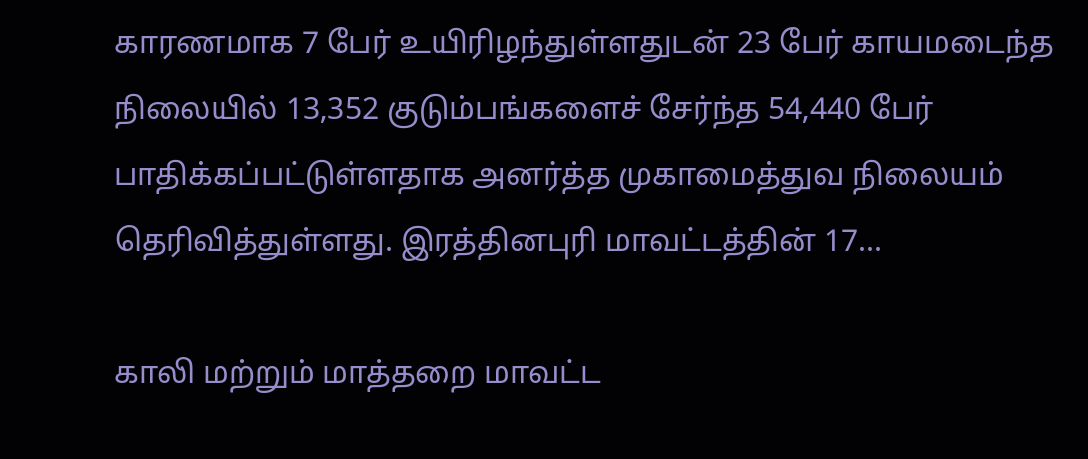காரணமாக 7 பேர் உயிரிழந்துள்ளதுடன் 23 பேர் காயமடைந்த நிலையில் 13,352 குடும்பங்களைச் சேர்ந்த 54,440 பேர் பாதிக்கப்பட்டுள்ளதாக அனர்த்த முகாமைத்துவ நிலையம் தெரிவித்துள்ளது. இரத்தினபுரி மாவட்டத்தின் 17...

காலி மற்றும் மாத்தறை மாவட்ட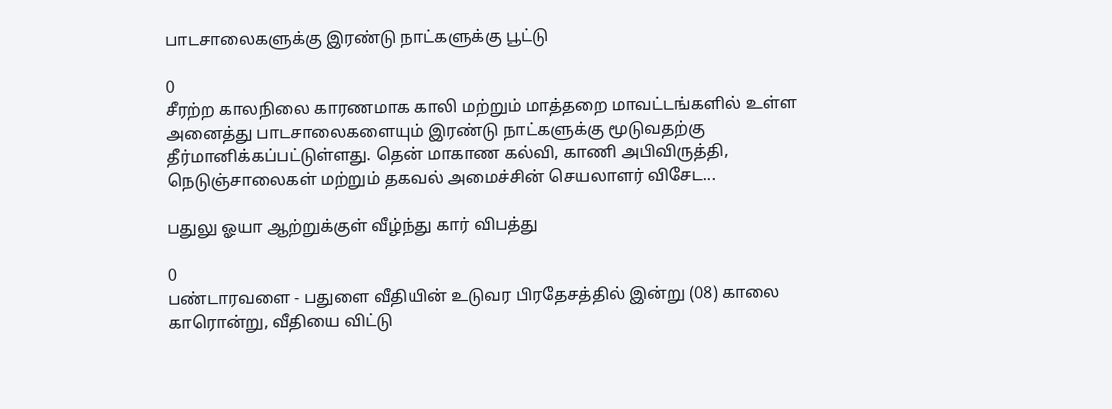பாடசாலைகளுக்கு இரண்டு நாட்களுக்கு பூட்டு

0
சீரற்ற காலநிலை காரணமாக காலி மற்றும் மாத்தறை மாவட்டங்களில் உள்ள அனைத்து பாடசாலைகளையும் இரண்டு நாட்களுக்கு மூடுவதற்கு தீர்மானிக்கப்பட்டுள்ளது. தென் மாகாண கல்வி, காணி அபிவிருத்தி, நெடுஞ்சாலைகள் மற்றும் தகவல் அமைச்சின் செயலாளர் விசேட...

பதுலு ஓயா ஆற்றுக்குள் வீழ்ந்து கார் விபத்து

0
பண்டாரவளை - பதுளை வீதியின் உடுவர பிரதேசத்தில் இன்று (08) காலை காரொன்று, வீதியை விட்டு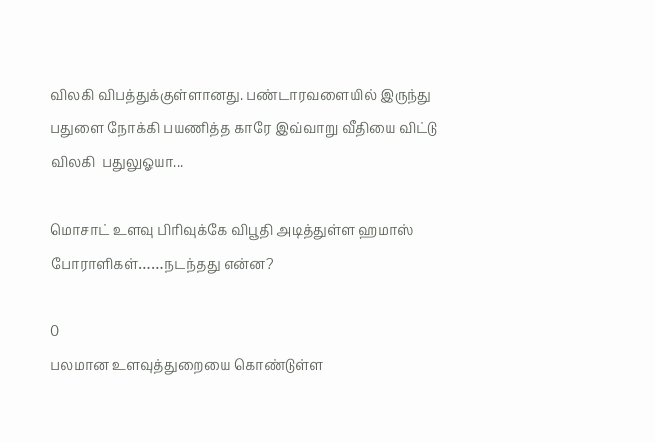விலகி விபத்துக்குள்ளானது. பண்டாரவளையில் இருந்து பதுளை நோக்கி பயணித்த காரே இவ்வாறு வீதியை விட்டு விலகி  பதுலுஓயா...

மொசாட் உளவு பிரிவுக்கே விபூதி அடித்துள்ள ஹமாஸ் போராளிகள்……நடந்தது என்ன?

0
பலமான உளவுத்துறையை கொண்டுள்ள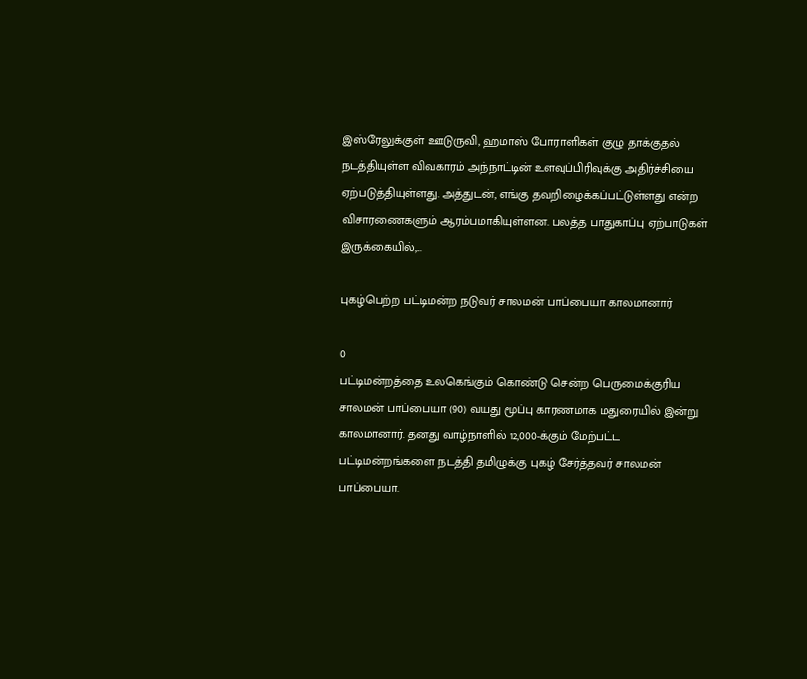இஸ்ரேலுக்குள் ஊடுருவி, ஹமாஸ் போராளிகள் குழு தாக்குதல் நடத்தியுள்ள விவகாரம் அந்நாட்டின் உளவுப்பிரிவுக்கு அதிர்ச்சியை ஏற்படுத்தியுள்ளது. அத்துடன், எங்கு தவறிழைக்கப்பட்டுள்ளது என்ற விசாரணைகளும் ஆரம்பமாகியுள்ளன. பலத்த பாதுகாப்பு ஏற்பாடுகள் இருக்கையில்,...

புகழ்பெற்ற பட்டிமன்ற நடுவர் சாலமன் பாப்பையா காலமானார்

0
பட்டிமன்றத்தை உலகெங்கும் கொண்டு சென்ற பெருமைக்குரிய சாலமன் பாப்பையா (90) வயது மூப்பு காரணமாக மதுரையில் இன்று காலமானார். தனது வாழ்நாளில் 12,000-க்கும் மேற்பட்ட பட்டிமன்றங்களை நடத்தி தமிழுக்கு புகழ் சேர்த்தவர் சாலமன் பாப்பையா.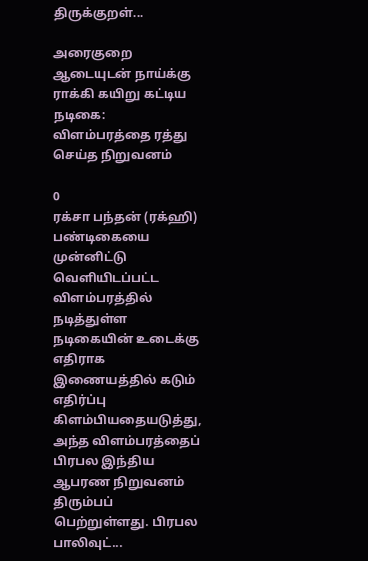திருக்குறள்...

அரைகுறை ஆடையுடன் நாய்க்கு ராக்கி கயிறு கட்டிய நடிகை: விளம்பரத்தை ரத்து செய்த நிறுவனம்

0
ரக்சா பந்தன் (ரக்ஹி) பண்டிகையை முன்னிட்டு வெளியிடப்பட்ட விளம்பரத்தில் நடித்துள்ள நடிகையின் உடைக்கு எதிராக இணையத்தில் கடும் எதிர்ப்பு கிளம்பியதையடுத்து, அந்த விளம்பரத்தைப் பிரபல இந்திய ஆபரண நிறுவனம் திரும்பப் பெற்றுள்ளது. பிரபல பாலிவுட்...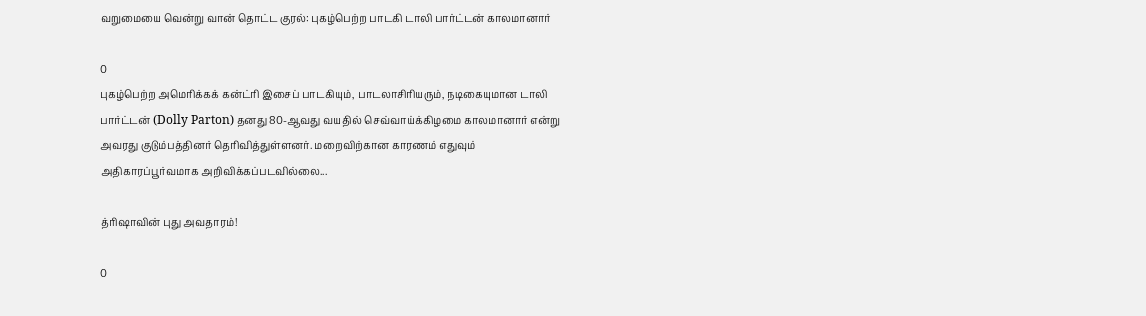வறுமையை வென்று வான் தொட்ட குரல்: புகழ்பெற்ற பாடகி டாலி பார்ட்டன் காலமானார்

0
புகழ்பெற்ற அமெரிக்கக் கன்ட்ரி இசைப் பாடகியும், பாடலாசிரியரும், நடிகையுமான டாலி பார்ட்டன் (Dolly Parton) தனது 80-ஆவது வயதில் செவ்வாய்க்கிழமை காலமானார் என்று அவரது குடும்பத்தினர் தெரிவித்துள்ளனர். மறைவிற்கான காரணம் எதுவும் அதிகாரப்பூர்வமாக அறிவிக்கப்படவில்லை...

த்ரிஷாவின் புது அவதாரம்!

0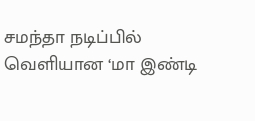சமந்தா நடிப்பில் வெளியான ‘மா இண்டி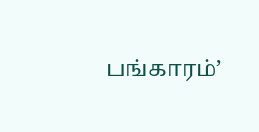பங்காரம்’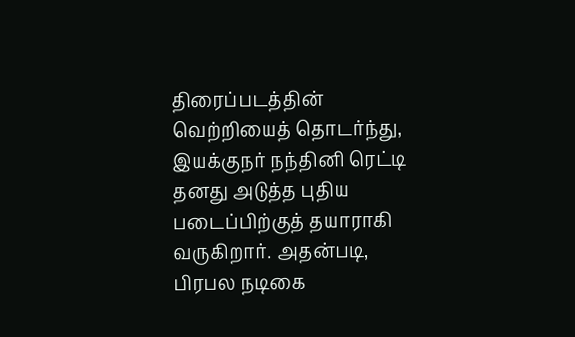திரைப்படத்தின் வெற்றியைத் தொடர்ந்து, இயக்குநர் நந்தினி ரெட்டி தனது அடுத்த புதிய படைப்பிற்குத் தயாராகி வருகிறார். அதன்படி, பிரபல நடிகை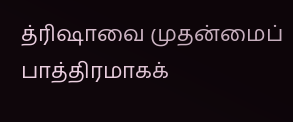த்ரிஷாவை முதன்மைப் பாத்திரமாகக்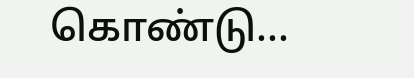கொண்டு...